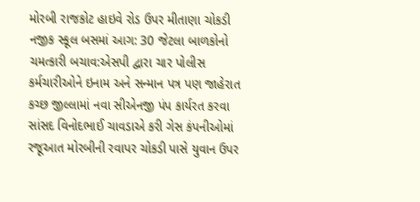મોરબી રાજકોટ હાઇવે રોડ ઉપર મીતાણા ચોકડી નજીક સ્કૂલ બસમાં આગ: 30 જેટલા બાળકોનો ચમત્કારી બચાવ:એસપી દ્વારા ચાર પોલીસ કર્મચારીઓને ઇનામ અને સન્માન પત્ર પણ જાહેરાત કચ્છ જીલ્લામાં નવા સીએનજી પંપ કાર્યરત કરવા સાંસદ વિનોદભાઈ ચાવડાએ કરી ગેસ કંપનીઓમાં રજૂઆત મોરબીની રવાપર ચોકડી પાસે યુવાન ઉપર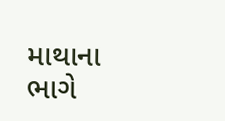માથાના ભાગે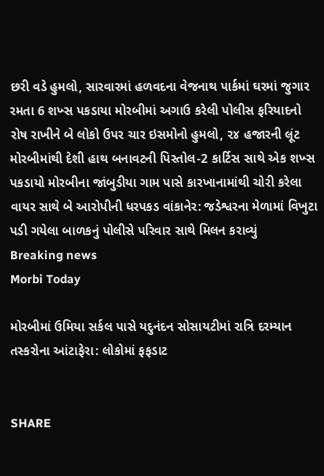છરી વડે હુમલો, સારવારમાં હળવદના વેજનાથ પાર્કમાં ઘરમાં જુગાર રમતા 6 શખ્સ પકડાયા મોરબીમાં અગાઉ કરેલી પોલીસ ફરિયાદનો રોષ રાખીને બે લોકો ઉપર ચાર ઇસમોનો હુમલો, ૨૪ હજારની લૂંટ મોરબીમાંથી દેશી હાથ બનાવટની પિસ્તોલ-2 કાર્ટિસ સાથે એક શખ્સ પકડાયો મોરબીના જાંબુડીયા ગામ પાસે કારખાનામાંથી ચોરી કરેલા વાયર સાથે બે આરોપીની ધરપકડ વાંકાનેર: જડેશ્વરના મેળામાં વિખુટા પડી ગયેલા બાળકનું પોલીસે પરિવાર સાથે મિલન કરાવ્યું
Breaking news
Morbi Today

મોરબીમાં ઉમિયા સર્કલ પાસે યદુનંદન સોસાયટીમાં રાત્રિ દરમ્યાન તસ્કરોના આંટાફેરા: લોકોમાં ફફડાટ


SHARE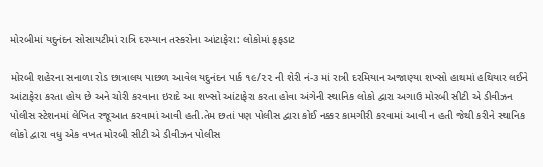મોરબીમાં યદુનંદન સોસાયટીમાં રાત્રિ દરમ્યાન તસ્કરોના આંટાફેરા: લોકોમાં ફફડાટ

મોરબી શહેરના સનાળા રોડ છાત્રાલય પાછળ આવેલ યદુનંદન પાર્ક ૧૯/૨૨ ની શેરી નં-૩ માં રાત્રી દરમિયાન અજાણ્યા શખ્સો હાથમાં હથિયાર લઈને આંટાફેરા કરતા હોય છે અને ચોરી કરવાના ઇરાદે આ શખ્સો આંટાફેરા કરતા હોવા અંગેની સ્થાનિક લોકો દ્વારા અગાઉ મોરબી સીટી એ ડીવીઝન પોલીસ સ્ટેશનમાં લેખિત રજૂઆત કરવામાં આવી હતી.તેમ છતાં પણ પોલીસ દ્વારા કોઈ નક્કર કામગીરી કરવામાં આવી ન હતી જેથી કરીને સ્થાનિક લોકો દ્વારા વધુ એક વખત મોરબી સીટી એ ડીવીઝન પોલીસ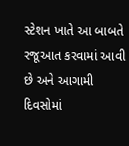સ્ટેશન ખાતે આ બાબતે રજૂઆત કરવામાં આવી છે અને આગામી દિવસોમાં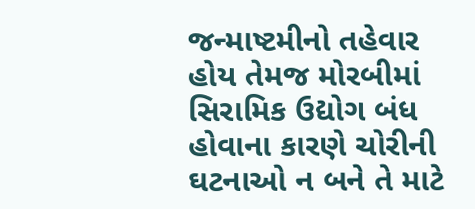જન્માષ્ટમીનો તહેવાર હોય તેમજ મોરબીમાં સિરામિક ઉદ્યોગ બંધ હોવાના કારણે ચોરીની ઘટનાઓ ન બને તે માટે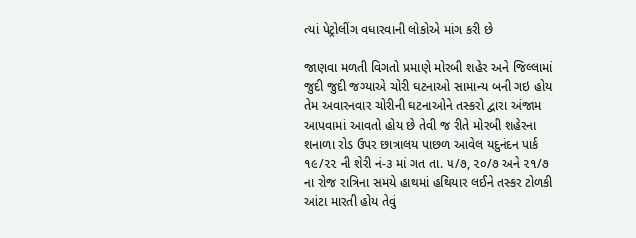ત્યાં પેટ્રોલીંગ વધારવાની લોકોએ માંગ કરી છે

જાણવા મળતી વિગતો પ્રમાણે મોરબી શહેર અને જિલ્લામાં જુદી જુદી જગ્યાએ ચોરી ઘટનાઓ સામાન્ય બની ગઇ હોય તેમ અવારનવાર ચોરીની ઘટનાઓને તસ્કરો દ્વારા અંજામ આપવામાં આવતો હોય છે તેવી જ રીતે મોરબી શહેરના શનાળા રોડ ઉપર છાત્રાલય પાછળ આવેલ યદુનંદન પાર્ક ૧૯/૨૨ ની શેરી નં-૩ માં ગત તા. ૫/૭, ૨૦/૭ અને ૨૧/૭ ના રોજ રાત્રિના સમયે હાથમાં હથિયાર લઈને તસ્કર ટોળકી આંટા મારતી હોય તેવું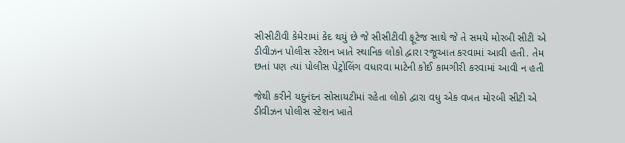સીસીટીવી કેમેરામાં કેદ થયું છે જે સીસીટીવી ફૂટેજ સાથે જે તે સમયે મોરબી સીટી એ ડીવીઝન પોલીસ સ્ટેશન ખાતે સ્થાનિક લોકો દ્વારા રજૂઆત કરવામાં આવી હતી. તેમ છતાં પણ ત્યાં પોલીસ પેટ્રોલિંગ વધારવા માટેની કોઈ કામગીરી કરવામાં આવી ન હતી

જેથી કરીને યદુનંદન સોસાયટીમાં રહેતા લોકો દ્વારા વધુ એક વખત મોરબી સીટી એ ડીવીઝન પોલીસ સ્ટેશન ખાતે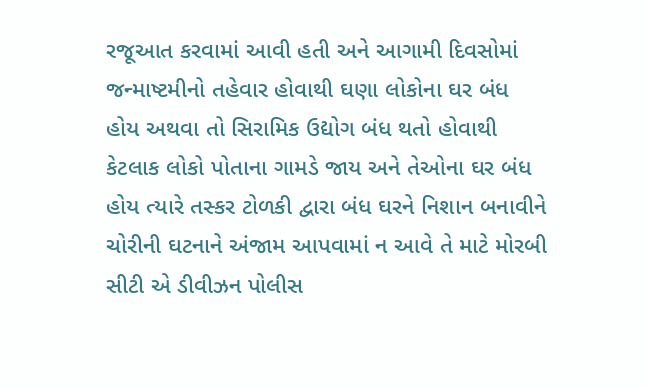રજૂઆત કરવામાં આવી હતી અને આગામી દિવસોમાં જન્માષ્ટમીનો તહેવાર હોવાથી ઘણા લોકોના ઘર બંધ હોય અથવા તો સિરામિક ઉદ્યોગ બંધ થતો હોવાથી કેટલાક લોકો પોતાના ગામડે જાય અને તેઓના ઘર બંધ હોય ત્યારે તસ્કર ટોળકી દ્વારા બંધ ઘરને નિશાન બનાવીને ચોરીની ઘટનાને અંજામ આપવામાં ન આવે તે માટે મોરબી સીટી એ ડીવીઝન પોલીસ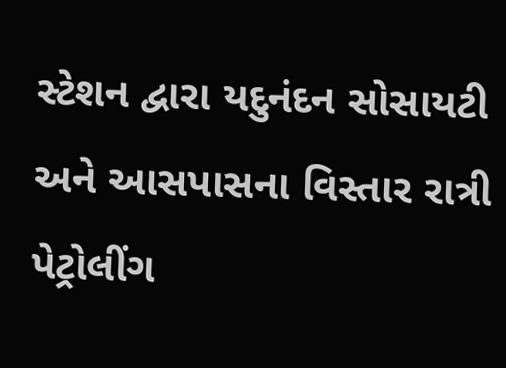સ્ટેશન દ્વારા યદુનંદન સોસાયટી અને આસપાસના વિસ્તાર રાત્રી પેટ્રોલીંગ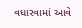વધારવામાં આવે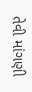તેવી માંગણી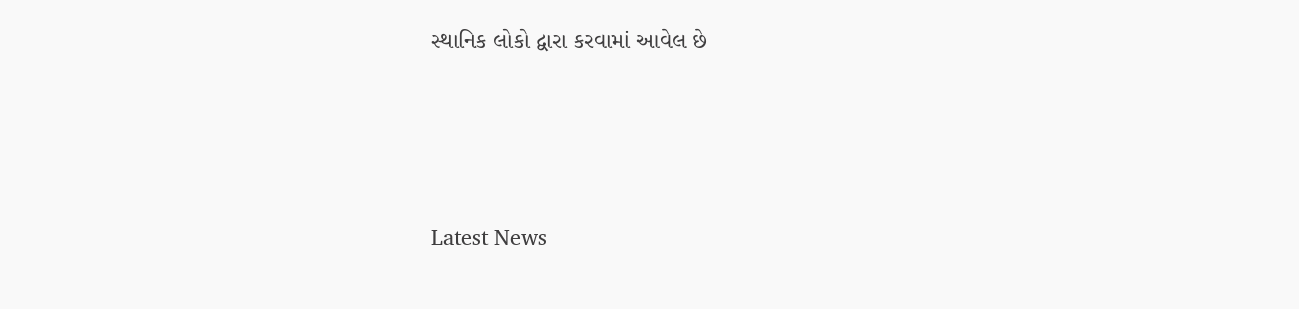સ્થાનિક લોકો દ્વારા કરવામાં આવેલ છે




Latest News